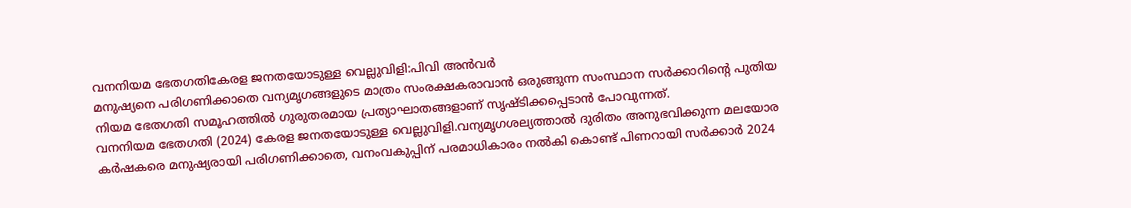വനനിയമ ഭേതഗതികേരള ജനതയോടുള്ള വെല്ലുവിളി:പിവി അൻവർ
മനുഷ്യനെ പരിഗണിക്കാതെ വന്യമൃഗങ്ങളുടെ മാത്രം സംരക്ഷകരാവാൻ ഒരുങ്ങുന്ന സംസ്ഥാന സർക്കാറിൻ്റെ പുതിയ നിയമ ഭേതഗതി സമൂഹത്തിൽ ഗുരുതരമായ പ്രത്യാഘാതങ്ങളാണ് സൃഷ്ടിക്കപ്പെടാൻ പോവുന്നത്.
വനനിയമ ഭേതഗതി (2024) കേരള ജനതയോടുള്ള വെല്ലുവിളി.വന്യമൃഗശല്യത്താൽ ദുരിതം അനുഭവിക്കുന്ന മലയോര കർഷകരെ മനുഷ്യരായി പരിഗണിക്കാതെ, വനംവകുപ്പിന് പരമാധികാരം നൽകി കൊണ്ട് പിണറായി സർക്കാർ 2024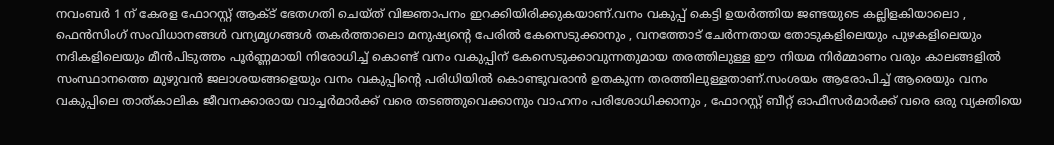നവംബർ 1 ന് കേരള ഫോറസ്റ്റ് ആക്ട് ഭേതഗതി ചെയ്ത് വിജ്ഞാപനം ഇറക്കിയിരിക്കുകയാണ്.വനം വകുപ്പ് കെട്ടി ഉയർത്തിയ ജണ്ടയുടെ കല്ലിളകിയാലൊ , ഫെൻസിംഗ് സംവിധാനങ്ങൾ വന്യമൃഗങ്ങൾ തകർത്താലൊ മനുഷ്യൻ്റെ പേരിൽ കേസെടുക്കാനും , വനത്തോട് ചേർന്നതായ തോടുകളിലെയും പുഴകളിലെയും നദികളിലെയും മീൻപിടുത്തം പൂർണ്ണമായി നിരോധിച്ച് കൊണ്ട് വനം വകുപ്പിന് കേസെടുക്കാവുന്നതുമായ തരത്തിലുള്ള ഈ നിയമ നിർമ്മാണം വരും കാലങ്ങളിൽ സംസ്ഥാനത്തെ മുഴുവൻ ജലാശയങ്ങളെയും വനം വകുപ്പിൻ്റെ പരിധിയിൽ കൊണ്ടുവരാൻ ഉതകുന്ന തരത്തിലുള്ളതാണ്.സംശയം ആരോപിച്ച് ആരെയും വനം വകുപ്പിലെ താത്കാലിക ജീവനക്കാരായ വാച്ചർമാർക്ക് വരെ തടഞ്ഞുവെക്കാനും വാഹനം പരിശോധിക്കാനും , ഫോറസ്റ്റ് ബീറ്റ് ഓഫീസർമാർക്ക് വരെ ഒരു വ്യക്തിയെ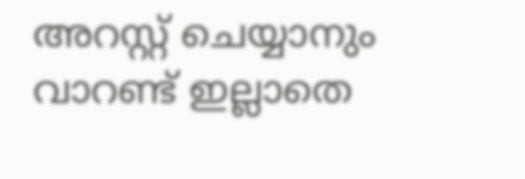അറസ്റ്റ് ചെയ്യാനും വാറണ്ട് ഇല്ലാതെ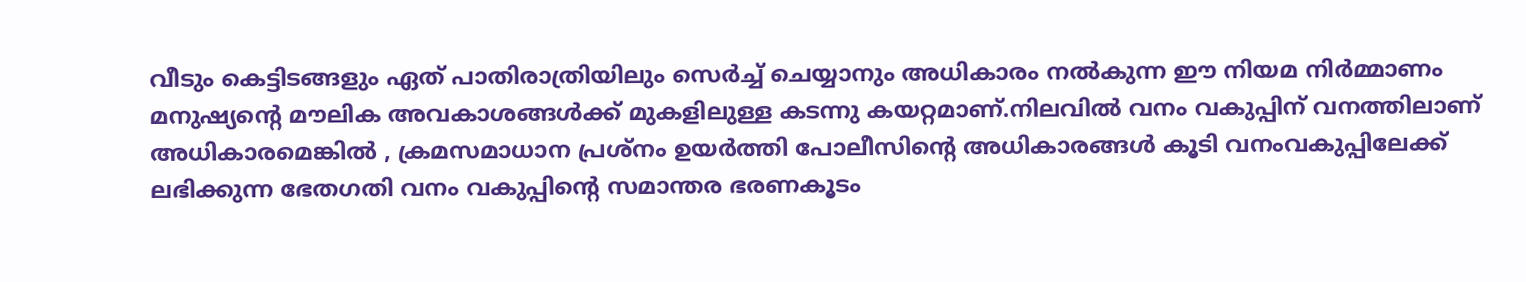വീടും കെട്ടിടങ്ങളും ഏത് പാതിരാത്രിയിലും സെർച്ച് ചെയ്യാനും അധികാരം നൽകുന്ന ഈ നിയമ നിർമ്മാണം മനുഷ്യൻ്റെ മൗലിക അവകാശങ്ങൾക്ക് മുകളിലുള്ള കടന്നു കയറ്റമാണ്.നിലവിൽ വനം വകുപ്പിന് വനത്തിലാണ് അധികാരമെങ്കിൽ , ക്രമസമാധാന പ്രശ്നം ഉയർത്തി പോലീസിൻ്റെ അധികാരങ്ങൾ കൂടി വനംവകുപ്പിലേക്ക് ലഭിക്കുന്ന ഭേതഗതി വനം വകുപ്പിൻ്റെ സമാന്തര ഭരണകൂടം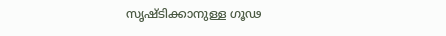സൃഷ്ടിക്കാനുള്ള ഗൂഢ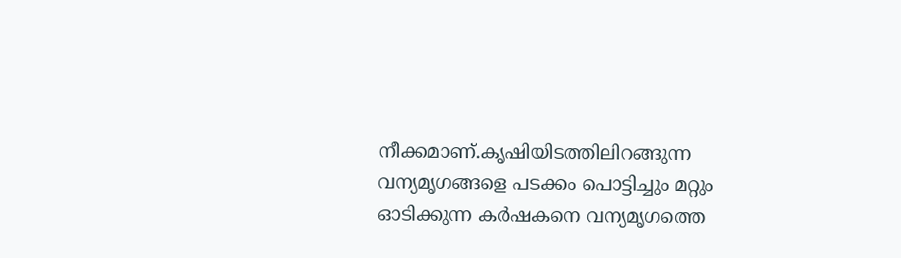നീക്കമാണ്.കൃഷിയിടത്തിലിറങ്ങുന്ന വന്യമൃഗങ്ങളെ പടക്കം പൊട്ടിച്ചും മറ്റും ഓടിക്കുന്ന കർഷകനെ വന്യമൃഗത്തെ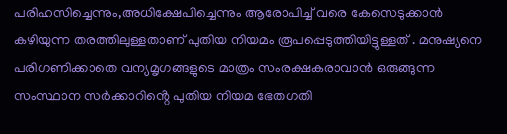പരിഹസിച്ചെന്നും,അധിക്ഷേപിച്ചെന്നും ആരോപിച്ച് വരെ കേസെടുക്കാൻ കഴിയുന്ന തരത്തിലുള്ളതാണ് പുതിയ നിയമം രൂപപ്പെടുത്തിയിട്ടുള്ളത് . മനുഷ്യനെ പരിഗണിക്കാതെ വന്യമൃഗങ്ങളുടെ മാത്രം സംരക്ഷകരാവാൻ ഒരുങ്ങുന്ന സംസ്ഥാന സർക്കാറിൻ്റെ പുതിയ നിയമ ഭേതഗതി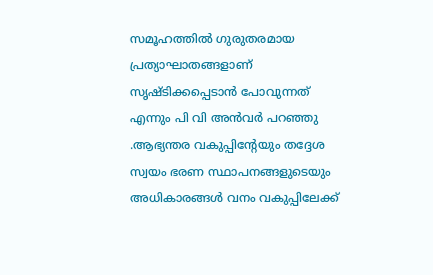സമൂഹത്തിൽ ഗുരുതരമായ പ്രത്യാഘാതങ്ങളാണ് സൃഷ്ടിക്കപ്പെടാൻ പോവുന്നത് എന്നും പി വി അൻവർ പറഞ്ഞു .ആഭ്യന്തര വകുപ്പിൻ്റേയും തദ്ദേശ സ്വയം ഭരണ സ്ഥാപനങ്ങളുടെയും അധികാരങ്ങൾ വനം വകുപ്പിലേക്ക്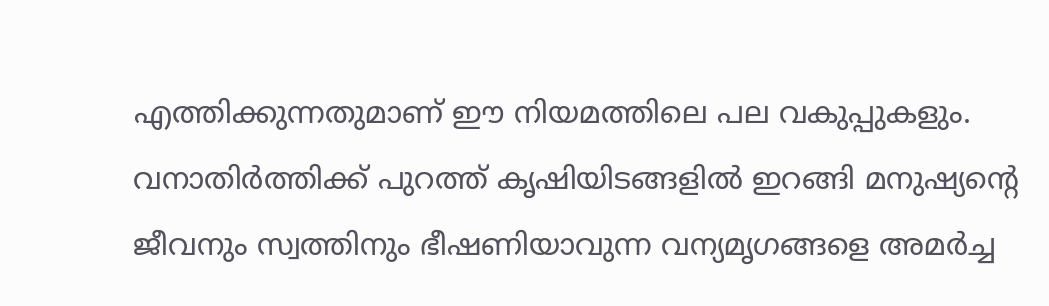എത്തിക്കുന്നതുമാണ് ഈ നിയമത്തിലെ പല വകുപ്പുകളും. വനാതിർത്തിക്ക് പുറത്ത് കൃഷിയിടങ്ങളിൽ ഇറങ്ങി മനുഷ്യൻ്റെ ജീവനും സ്വത്തിനും ഭീഷണിയാവുന്ന വന്യമൃഗങ്ങളെ അമർച്ച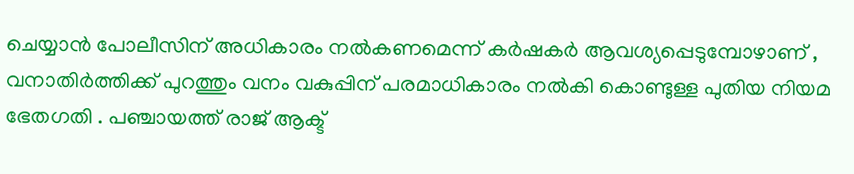ചെയ്യാൻ പോലീസിന് അധികാരം നൽകണമെന്ന് കർഷകർ ആവശ്യപ്പെടുമ്പോഴാണ് , വനാതിർത്തിക്ക് പുറത്തും വനം വകുപ്പിന് പരമാധികാരം നൽകി കൊണ്ടുള്ള പുതിയ നിയമ ഭേതഗതി . പഞ്ചായത്ത് രാജ് ആക്ട്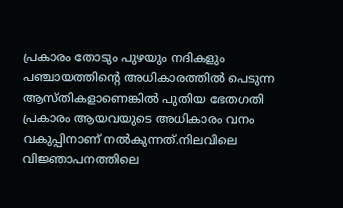പ്രകാരം തോടും പുഴയും നദികളും പഞ്ചായത്തിൻ്റെ അധികാരത്തിൽ പെടുന്ന ആസ്തികളാണെങ്കിൽ പുതിയ ഭേതഗതി പ്രകാരം ആയവയുടെ അധികാരം വനം വകുപ്പിനാണ് നൽകുന്നത്.നിലവിലെ വിജ്ഞാപനത്തിലെ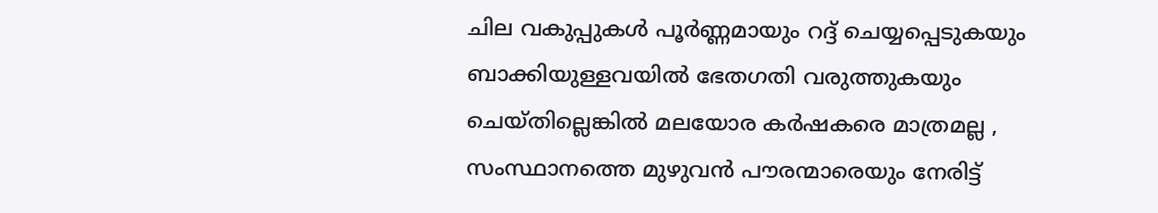ചില വകുപ്പുകൾ പൂർണ്ണമായും റദ്ദ് ചെയ്യപ്പെടുകയും ബാക്കിയുള്ളവയിൽ ഭേതഗതി വരുത്തുകയും ചെയ്തില്ലെങ്കിൽ മലയോര കർഷകരെ മാത്രമല്ല , സംസ്ഥാനത്തെ മുഴുവൻ പൗരന്മാരെയും നേരിട്ട്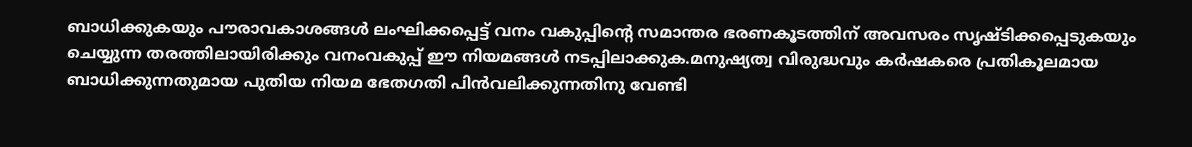ബാധിക്കുകയും പൗരാവകാശങ്ങൾ ലംഘിക്കപ്പെട്ട് വനം വകുപ്പിൻ്റെ സമാന്തര ഭരണകൂടത്തിന് അവസരം സൃഷ്ടിക്കപ്പെടുകയും ചെയ്യുന്ന തരത്തിലായിരിക്കും വനംവകുപ്പ് ഈ നിയമങ്ങൾ നടപ്പിലാക്കുക.മനുഷ്യത്വ വിരുദ്ധവും കർഷകരെ പ്രതികൂലമായ ബാധിക്കുന്നതുമായ പുതിയ നിയമ ഭേതഗതി പിൻവലിക്കുന്നതിനു വേണ്ടി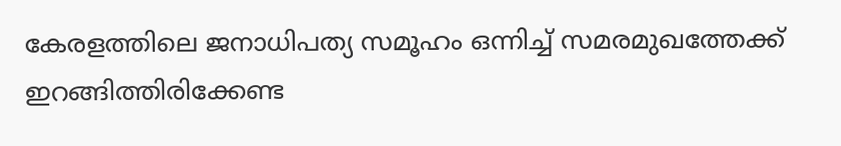കേരളത്തിലെ ജനാധിപത്യ സമൂഹം ഒന്നിച്ച് സമരമുഖത്തേക്ക് ഇറങ്ങിത്തിരിക്കേണ്ട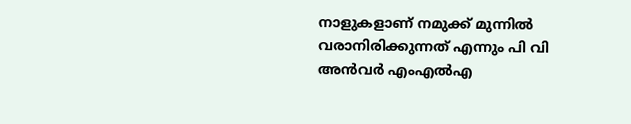നാളുകളാണ് നമുക്ക് മുന്നിൽ വരാനിരിക്കുന്നത് എന്നും പി വി അൻവർ എംഎൽഎ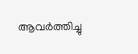ആവർത്തിച്ചു